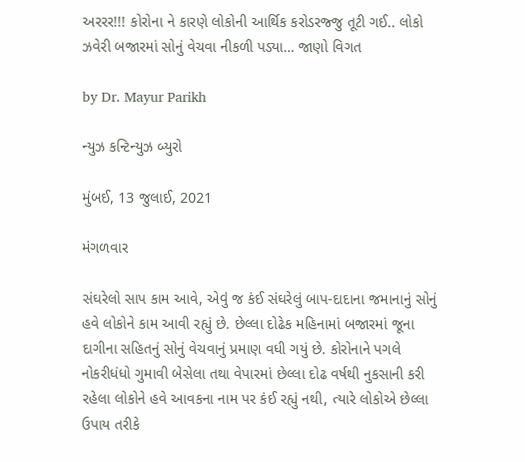અરરર!!! કોરોના ને કારણે લોકોની આર્થિક કરોડરજ્જુ તૂટી ગઈ.. લોકો ઝવેરી બજારમાં સોનું વેચવા નીકળી પડ્યા… જાણો વિગત

by Dr. Mayur Parikh

ન્યુઝ કન્ટિન્યુઝ બ્યુરો

મુંબઈ, 13 જુલાઈ, 2021

મંગળવાર

સંઘરેલો સાપ કામ આવે, એવું જ કંઈ સંઘરેલું બાપ-દાદાના જમાનાનું સોનું હવે લોકોને કામ આવી રહ્યું છે. છેલ્લા દોઢેક મહિનામાં બજારમાં જૂના દાગીના સહિતનું સોનું વેચવાનું પ્રમાણ વધી ગયું છે. કોરોનાને પગલે નોકરીધંધો ગુમાવી બેસેલા તથા વેપારમાં છેલ્લા દોઢ વર્ષથી નુકસાની કરી રહેલા લોકોને હવે આવકના નામ પર કંઈ રહ્યું નથી, ત્યારે લોકોએ છેલ્લા ઉપાય તરીકે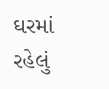ઘરમાં રહેલું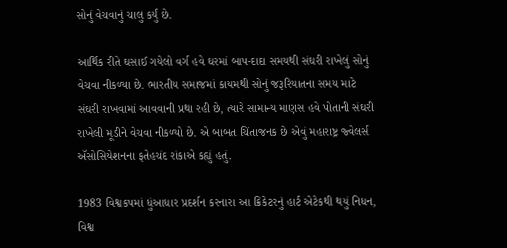સોનું વેચવાનું ચાલુ કર્યું છે.

આર્થિક રીતે ઘસાઈ ગયેલો વર્ગ હવે ઘરમાં બાપ-દાદા સમયથી સંઘરી રાખેલું સોનું વેચવા નીકળ્યા છે. ભારતીય સમાજમાં કાયમથી સોનું જરૂરિયાતના સમય માટે સંઘરી રાખવામાં આવવાની પ્રથા રહી છે, ત્યારે સામાન્ય માણસ હવે પોતાની સંઘરી રાખેલી મૂડીને વેચવા નીકળ્યો છે. એ બાબત ચિંતાજનક છે એવું મહારાષ્ટ્ર જ્વેલર્સ ઍસોસિયેશનના ફતેહચંદ રાંકાએ કહ્યું હતું.

1983 વિશ્વકપમાં ધુંઆધાર પ્રદર્શન કરનારા આ ક્રિકેટરનું હાર્ટ એટેકથી થયું નિધન, વિશ્વ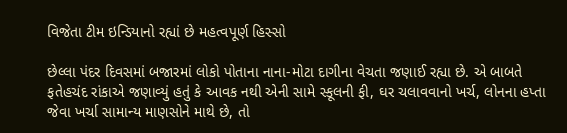વિજેતા ટીમ ઇન્ડિયાનો રહ્યાં છે મહત્વપૂર્ણ હિસ્સો

છેલ્લા પંદર દિવસમાં બજારમાં લોકો પોતાના નાના-મોટા દાગીના વેચતા જણાઈ રહ્યા છે. એ બાબતે ફતેહચંદ રાંકાએ જણાવ્યું હતું કે આવક નથી એની સામે સ્કૂલની ફી, ઘર ચલાવવાનો ખર્ચ, લોનના હપ્તા જેવા ખર્ચા સામાન્ય માણસોને માથે છે, તો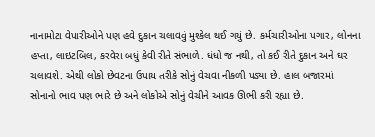નાનામોટા વેપારીઓને પણ હવે દુકાન ચલાવવું મુશ્કેલ થઈ ગયું છે. કર્મચારીઓના પગાર, લોનના હપ્તા, લાઇટબિલ, કરવેરા બધું કેવી રીતે સંભાળે. ધંધો જ નથી, તો કઈ રીતે દુકાન અને ઘર ચલાવશે. એથી લોકો છેવટના ઉપાય તરીકે સોનું વેચવા નીકળી પડ્યા છે. હાલ બજારમાં સોનાનો ભાવ પણ ભારે છે અને લોકોએ સોનું વેચીને આવક ઊભી કરી રહ્યા છે.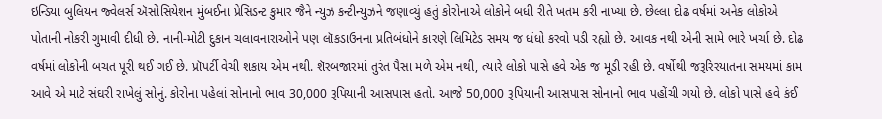ઇન્ડિયા બુલિયન જ્વેલર્સ ઍસોસિયેશન મુંબઈના પ્રેસિડન્ટ કુમાર જૈને ન્યુઝ કન્ટીન્યુઝને જણાવ્યું હતું કોરોનાએ લોકોને બધી રીતે ખતમ કરી નાખ્યા છે. છેલ્લા દોઢ વર્ષમાં અનેક લોકોએ પોતાની નોકરી ગુમાવી દીધી છે. નાની-મોટી દુકાન ચલાવનારાઓને પણ લૉકડાઉનના પ્રતિબંધોને કારણે લિમિટેડ સમય જ ધંધો કરવો પડી રહ્યો છે. આવક નથી એની સામે ભારે ખર્ચા છે. દોઢ વર્ષમાં લોકોની બચત પૂરી થઈ ગઈ છે. પ્રૉપર્ટી વેચી શકાય એમ નથી. શૅરબજારમાં તુરંત પૈસા મળે એમ નથી, ત્યારે લોકો પાસે હવે એક જ મૂડી રહી છે. વર્ષોથી જરૂરિરયાતના સમયમાં કામ આવે એ માટે સંઘરી રાખેલું સોનું. કોરોના પહેલાં સોનાનો ભાવ 30,000 રૂપિયાની આસપાસ હતો. આજે 50,000 રૂપિયાની આસપાસ સોનાનો ભાવ પહોંચી ગયો છે. લોકો પાસે હવે કંઈ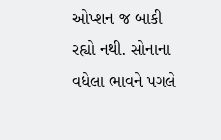ઓપ્શન જ બાકી રહ્યો નથી. સોનાના વધેલા ભાવને પગલે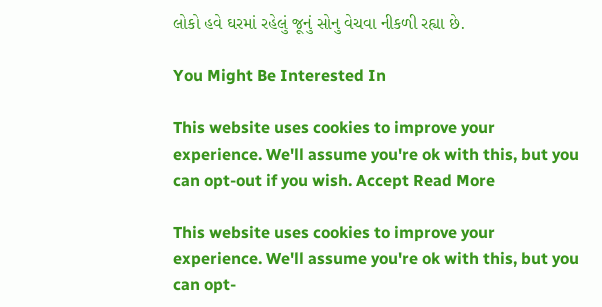લોકો હવે ઘરમાં રહેલું જૂનું સોનુ વેચવા નીકળી રહ્યા છે.

You Might Be Interested In

This website uses cookies to improve your experience. We'll assume you're ok with this, but you can opt-out if you wish. Accept Read More

This website uses cookies to improve your experience. We'll assume you're ok with this, but you can opt-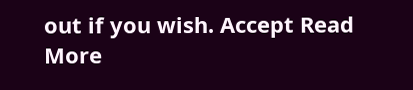out if you wish. Accept Read More